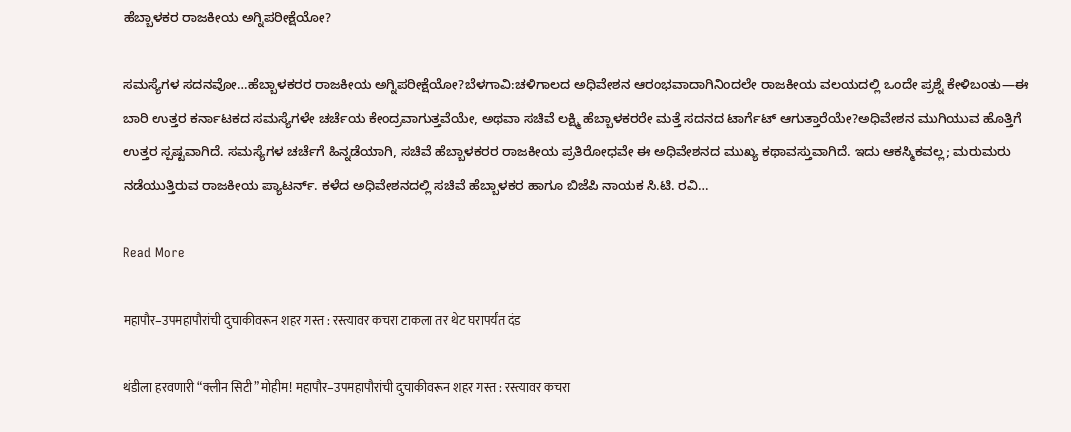ಹೆಬ್ಬಾಳಕರ ರಾಜಕೀಯ ಅಗ್ನಿಪರೀಕ್ಷೆಯೋ?

ಸಮಸ್ಯೆಗಳ ಸದನವೋ…ಹೆಬ್ಬಾಳಕರರ ರಾಜಕೀಯ ಅಗ್ನಿಪರೀಕ್ಷೆಯೋ?ಬೆಳಗಾವಿ:ಚಳಿಗಾಲದ ಅಧಿವೇಶನ ಆರಂಭವಾದಾಗಿನಿಂದಲೇ ರಾಜಕೀಯ ವಲಯದಲ್ಲಿ ಒಂದೇ ಪ್ರಶ್ನೆ ಕೇಳಿಬಂತು—ಈ ಬಾರಿ ಉತ್ತರ ಕರ್ನಾಟಕದ ಸಮಸ್ಯೆಗಳೇ ಚರ್ಚೆಯ ಕೇಂದ್ರವಾಗುತ್ತವೆಯೇ, ಅಥವಾ ಸಚಿವೆ ಲಕ್ಷ್ಮಿ ಹೆಬ್ಬಾಳಕರರೇ ಮತ್ತೆ ಸದನದ ಟಾರ್ಗೆಟ್ ಆಗುತ್ತಾರೆಯೇ?ಅಧಿವೇಶನ ಮುಗಿಯುವ ಹೊತ್ತಿಗೆ ಉತ್ತರ ಸ್ಪಷ್ಟವಾಗಿದೆ. ಸಮಸ್ಯೆಗಳ ಚರ್ಚೆಗೆ ಹಿನ್ನಡೆಯಾಗಿ, ಸಚಿವೆ ಹೆಬ್ಬಾಳಕರರ ರಾಜಕೀಯ ಪ್ರತಿರೋಧವೇ ಈ ಅಧಿವೇಶನದ ಮುಖ್ಯ ಕಥಾವಸ್ತುವಾಗಿದೆ. ಇದು ಆಕಸ್ಮಿಕವಲ್ಲ; ಮರುಮರು ನಡೆಯುತ್ತಿರುವ ರಾಜಕೀಯ ಪ್ಯಾಟರ್ನ್. ಕಳೆದ ಅಧಿವೇಶನದಲ್ಲಿ ಸಚಿವೆ ಹೆಬ್ಬಾಳಕರ ಹಾಗೂ ಬಿಜೆಪಿ ನಾಯಕ ಸಿ.ಟಿ. ರವಿ…

Read More

महापौर–उपमहापौरांची दुचाकीवरून शहर गस्त : रस्त्यावर कचरा टाकला तर थेट घरापर्यंत दंड

थंडीला हरवणारी “क्लीन सिटी” मोहीम! महापौर–उपमहापौरांची दुचाकीवरून शहर गस्त : रस्त्यावर कचरा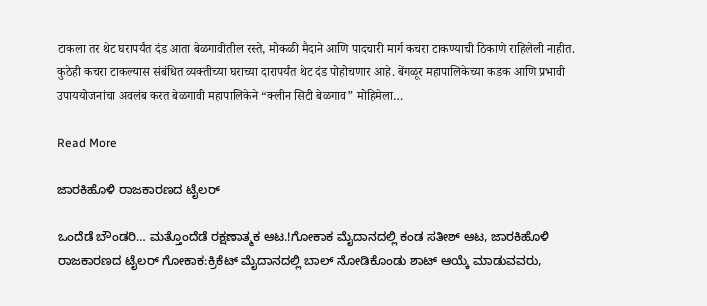टाकला तर थेट घरापर्यंत दंड आता बेळगावीतील रस्ते, मोकळी मैदाने आणि पादचारी मार्ग कचरा टाकण्याची ठिकाणे राहिलेली नाहीत. कुठेही कचरा टाकल्यास संबंधित व्यक्तीच्या घराच्या दारापर्यंत थेट दंड पोहोचणार आहे. बेंगळूर महापालिकेच्या कडक आणि प्रभावी उपाययोजनांचा अवलंब करत बेळगावी महापालिकेने “क्लीन सिटी बेळगाव” मोहिमेला…

Read More

ಜಾರಕಿಹೊಳಿ ರಾಜಕಾರಣದ ಟೈಲರ್

ಒಂದೆಡೆ ಬೌಂಡರಿ… ಮತ್ತೊಂದೆಡೆ ರಕ್ಷಣಾತ್ಮಕ ಆಟ.!ಗೋಕಾಕ ಮೈದಾನದಲ್ಲಿ ಕಂಡ ಸತೀಶ್ ಆಟ, ಜಾರಕಿಹೊಳಿ ರಾಜಕಾರಣದ ಟೈಲರ್ ಗೋಕಾಕ:ಕ್ರಿಕೆಟ್ ಮೈದಾನದಲ್ಲಿ ಬಾಲ್ ನೋಡಿಕೊಂಡು ಶಾಟ್ ಆಯ್ಕೆ ಮಾಡುವವರು,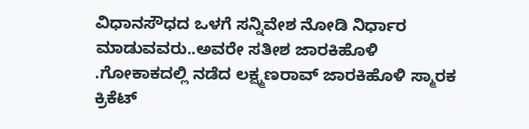ವಿಧಾನಸೌಧದ ಒಳಗೆ ಸನ್ನಿವೇಶ ನೋಡಿ ನಿರ್ಧಾರ ಮಾಡುವವರು..ಅವರೇ ಸತೀಶ ಜಾರಕಿಹೊಳಿ .ಗೋಕಾಕದಲ್ಲಿ ನಡೆದ ಲಕ್ಷ್ಮಣರಾವ್ ಜಾರಕಿಹೊಳಿ ಸ್ಮಾರಕ ಕ್ರಿಕೆಟ್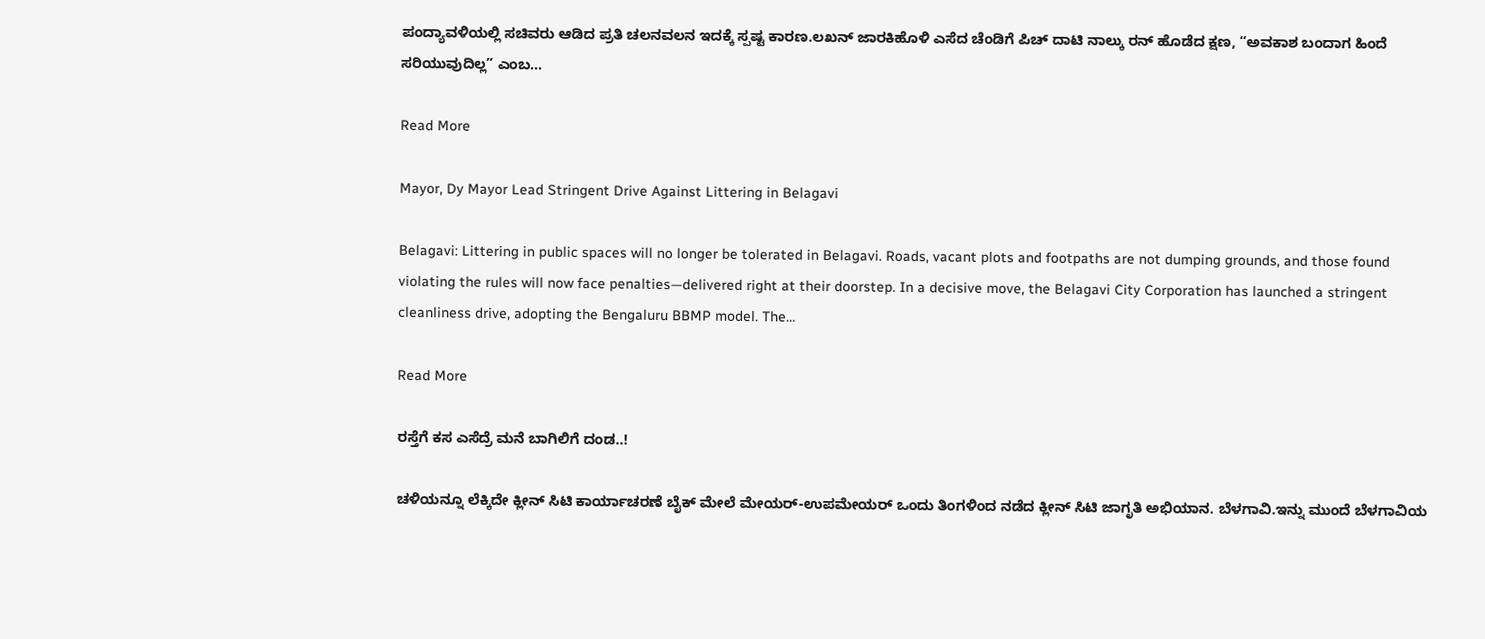ಪಂದ್ಯಾವಳಿಯಲ್ಲಿ ಸಚಿವರು ಆಡಿದ ಪ್ರತಿ ಚಲನವಲನ ಇದಕ್ಕೆ ಸ್ಪಷ್ಟ ಕಾರಣ.ಲಖನ್ ಜಾರಕಿಹೊಳಿ ಎಸೆದ ಚೆಂಡಿಗೆ ಪಿಚ್ ದಾಟಿ ನಾಲ್ಕು ರನ್ ಹೊಡೆದ ಕ್ಷಣ, “ಅವಕಾಶ ಬಂದಾಗ ಹಿಂದೆ ಸರಿಯುವುದಿಲ್ಲ” ಎಂಬ…

Read More

Mayor, Dy Mayor Lead Stringent Drive Against Littering in Belagavi

Belagavi: Littering in public spaces will no longer be tolerated in Belagavi. Roads, vacant plots and footpaths are not dumping grounds, and those found violating the rules will now face penalties—delivered right at their doorstep. In a decisive move, the Belagavi City Corporation has launched a stringent cleanliness drive, adopting the Bengaluru BBMP model. The…

Read More

ರಸ್ತೆಗೆ ಕಸ ಎಸೆದ್ರೆ ಮನೆ ಬಾಗಿಲಿಗೆ ದಂಡ..!

ಚಳಿಯನ್ನೂ ಲೆಕ್ಕಿದೇ ಕ್ಲೀನ್ ಸಿಟಿ ಕಾರ್ಯಾಚರಣೆ ಬೈಕ್ ಮೇಲೆ ಮೇಯರ್-ಉಪಮೇಯರ್ ಒಂದು ತಿಂಗಳಿಂದ ನಡೆದ ಕ್ಲೀನ್ ಸಿಟಿ ಜಾಗೃತಿ ಅಭಿಯಾನ. ಬೆಳಗಾವಿ.ಇನ್ನು ಮುಂದೆ ಬೆಳಗಾವಿಯ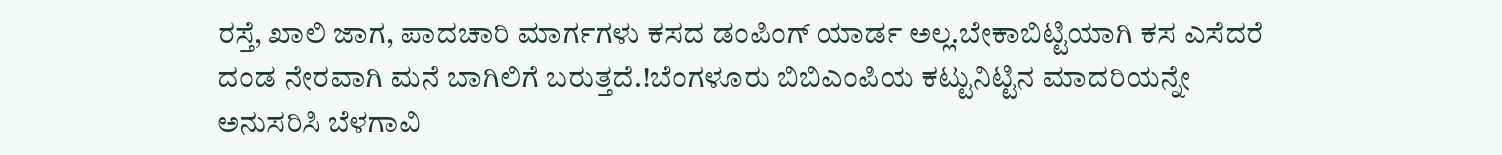ರಸ್ತೆ, ಖಾಲಿ ಜಾಗ, ಪಾದಚಾರಿ ಮಾರ್ಗಗಳು ಕಸದ ಡಂಪಿಂಗ್ ಯಾರ್ಡ ಅಲ್ಲ.ಬೇಕಾಬಿಟ್ಟಿಯಾಗಿ ಕಸ ಎಸೆದರೆ ದಂಡ ನೇರವಾಗಿ ಮನೆ ಬಾಗಿಲಿಗೆ ಬರುತ್ತದೆ.!ಬೆಂಗಳೂರು ಬಿಬಿಎಂಪಿಯ ಕಟ್ಟುನಿಟ್ಟಿನ ಮಾದರಿಯನ್ನೇ ಅನುಸರಿಸಿ ಬೆಳಗಾವಿ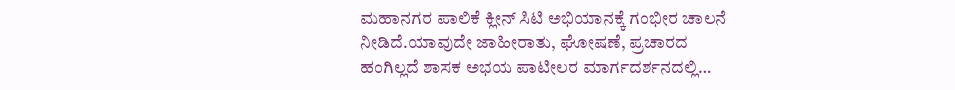ಮಹಾನಗರ ಪಾಲಿಕೆ ಕ್ಲೀನ್ ಸಿಟಿ ಅಭಿಯಾನಕ್ಕೆ ಗಂಭೀರ ಚಾಲನೆ ನೀಡಿದೆ.ಯಾವುದೇ ಜಾಹೀರಾತು, ಘೋಷಣೆ, ಪ್ರಚಾರದ ಹಂಗಿಲ್ಲದೆ ಶಾಸಕ ಅಭಯ ಪಾಟೀಲರ ಮಾರ್ಗದರ್ಶನದಲ್ಲಿ…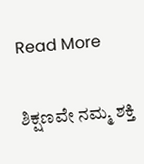Read More

ಶಿಕ್ಷಣವೇ ನಮ್ಮ ಶಕ್ತಿ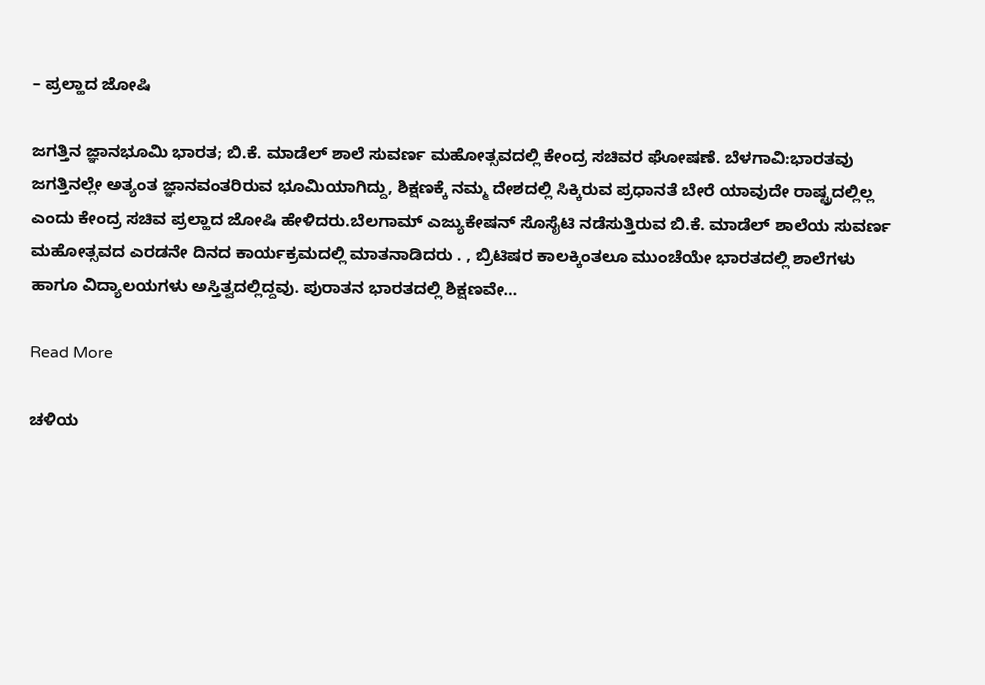– ಪ್ರಲ್ಹಾದ ಜೋಷಿ

ಜಗತ್ತಿನ ಜ್ಞಾನಭೂಮಿ ಭಾರತ; ಬಿ.ಕೆ. ಮಾಡೆಲ್ ಶಾಲೆ ಸುವರ್ಣ ಮಹೋತ್ಸವದಲ್ಲಿ ಕೇಂದ್ರ ಸಚಿವರ ಘೋಷಣೆ. ಬೆಳಗಾವಿ:ಭಾರತವು ಜಗತ್ತಿನಲ್ಲೇ ಅತ್ಯಂತ ಜ್ಞಾನವಂತರಿರುವ ಭೂಮಿಯಾಗಿದ್ದು, ಶಿಕ್ಷಣಕ್ಕೆ ನಮ್ಮ ದೇಶದಲ್ಲಿ ಸಿಕ್ಕಿರುವ ಪ್ರಧಾನತೆ ಬೇರೆ ಯಾವುದೇ ರಾಷ್ಟ್ರದಲ್ಲಿಲ್ಲ ಎಂದು ಕೇಂದ್ರ ಸಚಿವ ಪ್ರಲ್ಹಾದ ಜೋಷಿ ಹೇಳಿದರು.ಬೆಲಗಾಮ್ ಎಜ್ಯುಕೇಷನ್ ಸೊಸೈಟಿ ನಡೆಸುತ್ತಿರುವ ಬಿ.ಕೆ. ಮಾಡೆಲ್ ಶಾಲೆಯ ಸುವರ್ಣ ಮಹೋತ್ಸವದ ಎರಡನೇ ದಿನದ ಕಾರ್ಯಕ್ರಮದಲ್ಲಿ ಮಾತನಾಡಿದರು . , ಬ್ರಿಟಿಷರ ಕಾಲಕ್ಕಿಂತಲೂ ಮುಂಚೆಯೇ ಭಾರತದಲ್ಲಿ ಶಾಲೆಗಳು ಹಾಗೂ ವಿದ್ಯಾಲಯಗಳು ಅಸ್ತಿತ್ವದಲ್ಲಿದ್ದವು. ಪುರಾತನ ಭಾರತದಲ್ಲಿ ಶಿಕ್ಷಣವೇ…

Read More

ಚಳಿಯ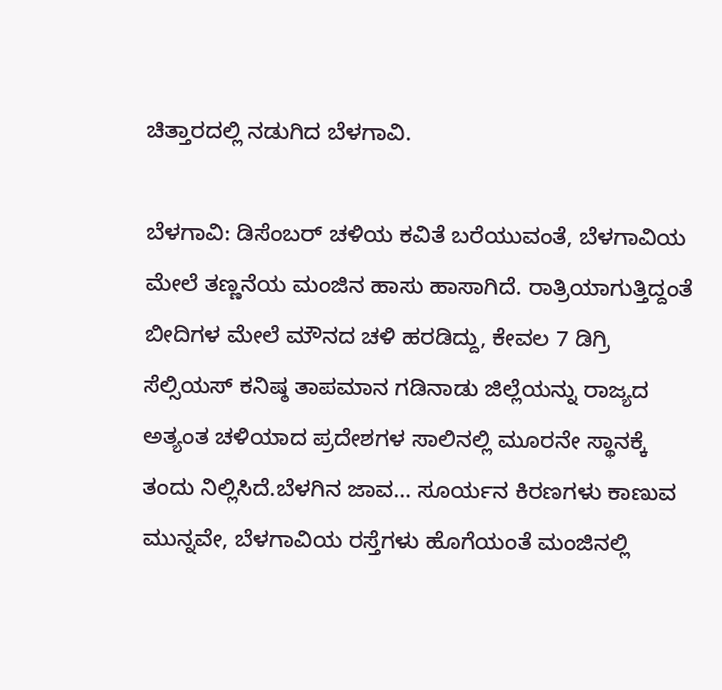ಚಿತ್ತಾರದಲ್ಲಿ ನಡುಗಿದ ಬೆಳಗಾವಿ.

ಬೆಳಗಾವಿ: ಡಿಸೆಂಬರ್ ಚಳಿಯ ಕವಿತೆ ಬರೆಯುವಂತೆ, ಬೆಳಗಾವಿಯ ಮೇಲೆ ತಣ್ಣನೆಯ ಮಂಜಿನ ಹಾಸು ಹಾಸಾಗಿದೆ. ರಾತ್ರಿಯಾಗುತ್ತಿದ್ದಂತೆ ಬೀದಿಗಳ ಮೇಲೆ ಮೌನದ ಚಳಿ ಹರಡಿದ್ದು, ಕೇವಲ 7 ಡಿಗ್ರಿ ಸೆಲ್ಸಿಯಸ್ ಕನಿಷ್ಠ ತಾಪಮಾನ ಗಡಿನಾಡು ಜಿಲ್ಲೆಯನ್ನು ರಾಜ್ಯದ ಅತ್ಯಂತ ಚಳಿಯಾದ ಪ್ರದೇಶಗಳ ಸಾಲಿನಲ್ಲಿ ಮೂರನೇ ಸ್ಥಾನಕ್ಕೆ ತಂದು ನಿಲ್ಲಿಸಿದೆ.ಬೆಳಗಿನ ಜಾವ… ಸೂರ್ಯನ ಕಿರಣಗಳು ಕಾಣುವ ಮುನ್ನವೇ, ಬೆಳಗಾವಿಯ ರಸ್ತೆಗಳು ಹೊಗೆಯಂತೆ ಮಂಜಿನಲ್ಲಿ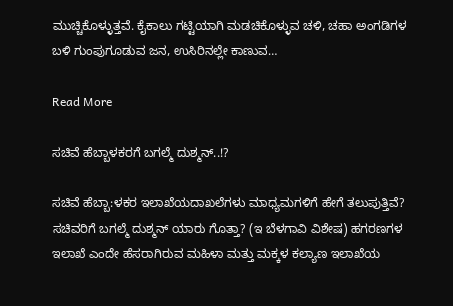ಮುಚ್ಚಿಕೊಳ್ಳುತ್ತವೆ. ಕೈಕಾಲು ಗಟ್ಟಿಯಾಗಿ ಮಡಚಿಕೊಳ್ಳುವ ಚಳಿ, ಚಹಾ ಅಂಗಡಿಗಳ ಬಳಿ ಗುಂಪುಗೂಡುವ ಜನ, ಉಸಿರಿನಲ್ಲೇ ಕಾಣುವ…

Read More

ಸಚಿವೆ ಹೆಬ್ಬಾಳಕರಗೆ‌ ಬಗಲ್ಮೆ ದುಶ್ಮನ್..!?

ಸಚಿವೆ ಹೆಬ್ಬಾ:ಳಕರ ಇಲಾಖೆಯದಾಖಲೆಗಳು ಮಾಧ್ಯಮಗಳಿಗೆ ಹೇಗೆ ತಲುಪುತ್ತಿವೆ? ಸಚಿವರಿಗೆ ಬಗಲ್ಮೆ ದುಶ್ಮನ್ ಯಾರು ಗೊತ್ತಾ? (ಇ ಬೆಳಗಾವಿ ವಿಶೇಷ) ಹಗರಣಗಳ ಇಲಾಖೆ ಎಂದೇ ಹೆಸರಾಗಿರುವ ಮಹಿಳಾ ಮತ್ತು‌ ಮಕ್ಕಳ‌ ಕಲ್ಯಾಣ‌ ಇಲಾಖೆಯ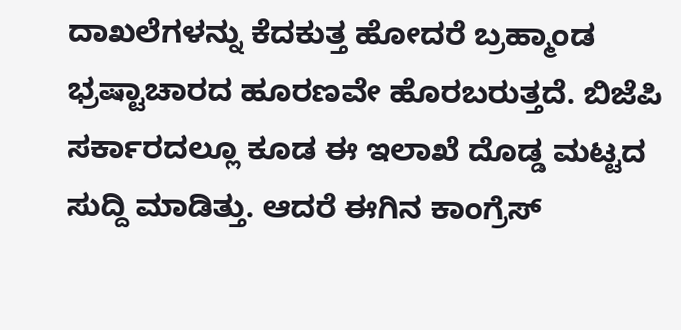ದಾಖಲೆಗಳನ್ನು‌ ಕೆದಕುತ್ತ ಹೋದರೆ ಬ್ರಹ್ಮಾಂಡ ಭ್ರಷ್ಟಾಚಾರದ ಹೂರಣವೇ ಹೊರಬರುತ್ತದೆ. ಬಿಜೆಪಿ ಸರ್ಕಾರದಲ್ಲೂ ಕೂಡ ಈ ಇಲಾಖೆ ದೊಡ್ಡ ಮಟ್ಟದ ಸುದ್ದಿ ಮಾಡಿತ್ತು. ಆದರೆ ಈಗಿನ ಕಾಂಗ್ರೆಸ್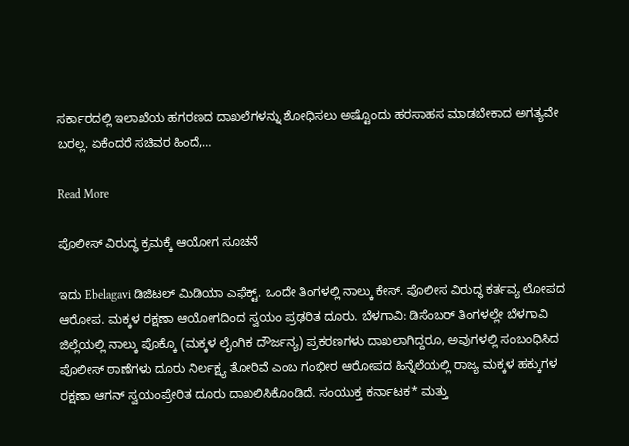ಸರ್ಕಾರದಲ್ಲಿ ಇಲಾಖೆಯ ಹಗರಣದ ದಾಖಲೆಗಳನ್ನು ಶೋಧಿಸಲು ಅಷ್ಟೊಂದು ಹರಸಾಹಸ ಮಾಡಬೇಕಾದ ಅಗತ್ಯವೇ ಬರಲ್ಲ. ಏಕೆಂದರೆ ಸಚಿವರ‌ ಹಿಂದೆ,…

Read More

ಪೊಲೀಸ್ ವಿರುದ್ಧ ಕ್ರಮಕ್ಕೆ ಆಯೋಗ ಸೂಚನೆ

ಇದು Ebelagavi ಡಿಜಿಟಲ್ ಮಿಡಿಯಾ ಎಫೆಕ್ಟ್. ಒಂದೇ ತಿಂಗಳಲ್ಲಿ ನಾಲ್ಕು ಕೇಸ್. ಪೊಲೀಸ ವಿರುದ್ಧ ಕರ್ತವ್ಯ ಲೋಪದ ಆರೋಪ. ಮಕ್ಕಳ ರಕ್ಷಣಾ ಆಯೋಗದಿಂದ ಸ್ವಯಂ ಪ್ರಢರಿತ ದೂರು. ಬೆಳಗಾವಿ: ಡಿಸೆಂಬರ್ ತಿಂಗಳಲ್ಲೇ ಬೆಳಗಾವಿ ಜಿಲ್ಲೆಯಲ್ಲಿ ನಾಲ್ಕು ಪೊಕ್ಕೊ (ಮಕ್ಕಳ ಲೈಂಗಿಕ ದೌರ್ಜನ್ಯ) ಪ್ರಕರಣಗಳು ದಾಖಲಾಗಿದ್ದರೂ, ಅವುಗಳಲ್ಲಿ ಸಂಬಂಧಿಸಿದ ಪೊಲೀಸ್ ಠಾಣೆಗಳು ದೂರು ನಿರ್ಲಕ್ಷ್ಯ ತೋರಿವೆ ಎಂಬ ಗಂಭೀರ ಆರೋಪದ ಹಿನ್ನೆಲೆಯಲ್ಲಿ ರಾಜ್ಯ ಮಕ್ಕಳ ಹಕ್ಕುಗಳ ರಕ್ಷಣಾ ಆಗನ್ ಸ್ವಯಂಪ್ರೇರಿತ ದೂರು ದಾಖಲಿಸಿಕೊಂಡಿದೆ. ಸಂಯುಕ್ತ ಕರ್ನಾಟಕ* ಮತ್ತು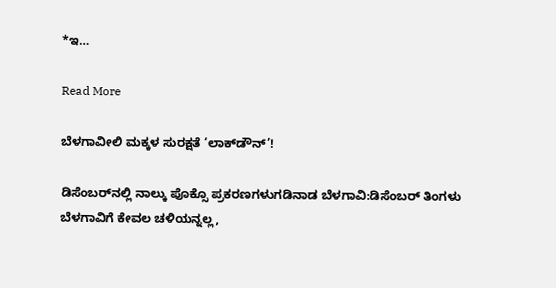*ಇ…

Read More

ಬೆಳಗಾವೀಲಿ ಮಕ್ಕಳ ಸುರಕ್ಷತೆ ‘ಲಾಕ್‌ಡೌನ್’!

ಡಿಸೆಂಬರ್‌ನಲ್ಲಿ ನಾಲ್ಕು ಪೊಕ್ಸೊ ಪ್ರಕರಣಗಳುಗಡಿನಾಡ ಬೆಳಗಾವಿ:ಡಿಸೆಂಬರ್ ತಿಂಗಳು ಬೆಳಗಾವಿಗೆ ಕೇವಲ ಚಳಿಯನ್ನಲ್ಲ,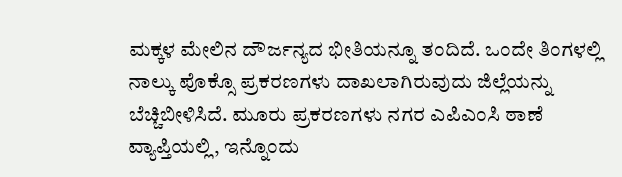ಮಕ್ಕಳ ಮೇಲಿನ ದೌರ್ಜನ್ಯದ ಭೀತಿಯನ್ನೂ ತಂದಿದೆ. ಒಂದೇ ತಿಂಗಳಲ್ಲಿ ನಾಲ್ಕು ಪೊಕ್ಸೊ ಪ್ರಕರಣಗಳು ದಾಖಲಾಗಿರುವುದು ಜಿಲ್ಲೆಯನ್ನು ಬೆಚ್ಚಿಬೀಳಿಸಿದೆ. ಮೂರು ಪ್ರಕರಣಗಳು ನಗರ ಎಪಿಎಂಸಿ ಠಾಣೆ ವ್ಯಾಪ್ತಿಯಲ್ಲಿ, ಇನ್ನೊಂದು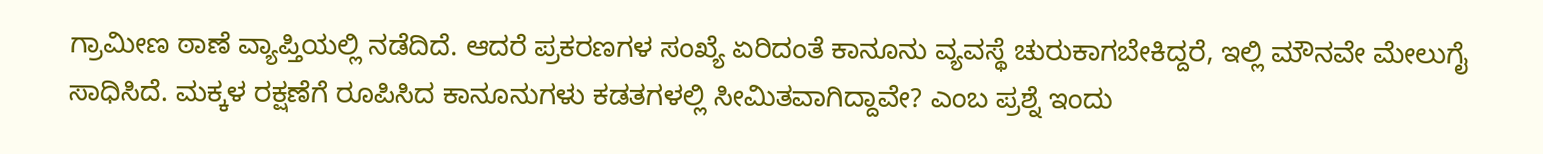ಗ್ರಾಮೀಣ ಠಾಣೆ ವ್ಯಾಪ್ತಿಯಲ್ಲಿ ನಡೆದಿದೆ. ಆದರೆ ಪ್ರಕರಣಗಳ ಸಂಖ್ಯೆ ಏರಿದಂತೆ ಕಾನೂನು ವ್ಯವಸ್ಥೆ ಚುರುಕಾಗಬೇಕಿದ್ದರೆ, ಇಲ್ಲಿ ಮೌನವೇ ಮೇಲುಗೈ ಸಾಧಿಸಿದೆ. ಮಕ್ಕಳ ರಕ್ಷಣೆಗೆ ರೂಪಿಸಿದ ಕಾನೂನುಗಳು ಕಡತಗಳಲ್ಲಿ ಸೀಮಿತವಾಗಿದ್ದಾವೇ? ಎಂಬ ಪ್ರಶ್ನೆ ಇಂದು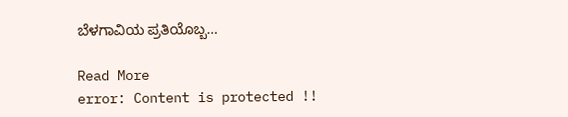ಬೆಳಗಾವಿಯ ಪ್ರತಿಯೊಬ್ಬ…

Read More
error: Content is protected !!